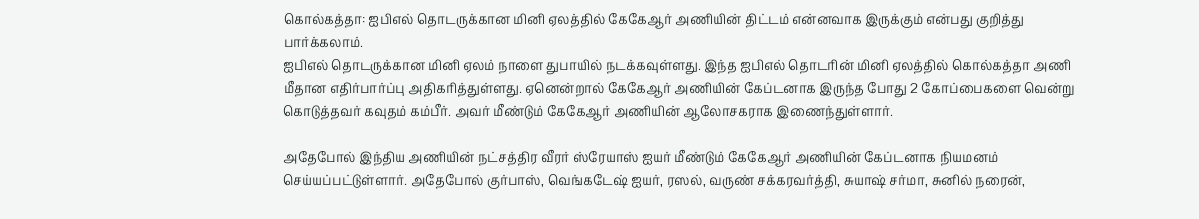கொல்கத்தா: ஐபிஎல் தொடருக்கான மினி ஏலத்தில் கேகேஆர் அணியின் திட்டம் என்னவாக இருக்கும் என்பது குறித்து பார்க்கலாம்.
ஐபிஎல் தொடருக்கான மினி ஏலம் நாளை துபாயில் நடக்கவுள்ளது. இந்த ஐபிஎல் தொடரின் மினி ஏலத்தில் கொல்கத்தா அணி மீதான எதிர்பார்ப்பு அதிகரித்துள்ளது. ஏனென்றால் கேகேஆர் அணியின் கேப்டனாக இருந்த போது 2 கோப்பைகளை வென்று கொடுத்தவர் கவுதம் கம்பீர். அவர் மீண்டும் கேகேஆர் அணியின் ஆலோசகராக இணைந்துள்ளார்.

அதேபோல் இந்திய அணியின் நட்சத்திர வீரர் ஸ்ரேயாஸ் ஐயர் மீண்டும் கேகேஆர் அணியின் கேப்டனாக நியமனம் செய்யப்பட்டுள்ளார். அதேபோல் குர்பாஸ், வெங்கடேஷ் ஐயர், ரஸல், வருண் சக்கரவர்த்தி, சுயாஷ் சர்மா, சுனில் நரைன்,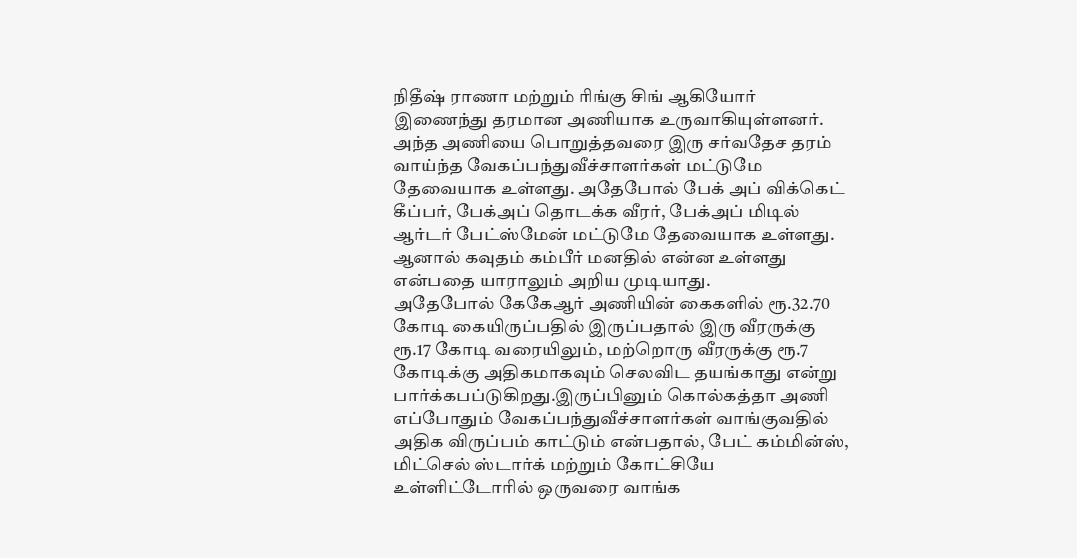நிதீஷ் ராணா மற்றும் ரிங்கு சிங் ஆகியோர் இணைந்து தரமான அணியாக உருவாகியுள்ளனர்.
அந்த அணியை பொறுத்தவரை இரு சர்வதேச தரம் வாய்ந்த வேகப்பந்துவீச்சாளர்கள் மட்டுமே தேவையாக உள்ளது. அதேபோல் பேக் அப் விக்கெட் கீப்பர், பேக்அப் தொடக்க வீரர், பேக்அப் மிடில் ஆர்டர் பேட்ஸ்மேன் மட்டுமே தேவையாக உள்ளது. ஆனால் கவுதம் கம்பீர் மனதில் என்ன உள்ளது என்பதை யாராலும் அறிய முடியாது.
அதேபோல் கேகேஆர் அணியின் கைகளில் ரூ.32.70 கோடி கையிருப்பதில் இருப்பதால் இரு வீரருக்கு ரூ.17 கோடி வரையிலும், மற்றொரு வீரருக்கு ரூ.7 கோடிக்கு அதிகமாகவும் செலவிட தயங்காது என்று பார்க்கபப்டுகிறது.இருப்பினும் கொல்கத்தா அணி எப்போதும் வேகப்பந்துவீச்சாளர்கள் வாங்குவதில் அதிக விருப்பம் காட்டும் என்பதால், பேட் கம்மின்ஸ், மிட்செல் ஸ்டார்க் மற்றும் கோட்சியே உள்ளிட்டோரில் ஒருவரை வாங்க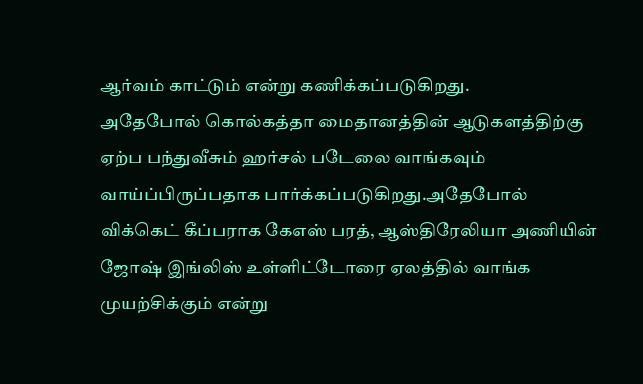ஆர்வம் காட்டும் என்று கணிக்கப்படுகிறது.
அதேபோல் கொல்கத்தா மைதானத்தின் ஆடுகளத்திற்கு ஏற்ப பந்துவீசும் ஹர்சல் படேலை வாங்கவும் வாய்ப்பிருப்பதாக பார்க்கப்படுகிறது.அதேபோல் விக்கெட் கீப்பராக கேஎஸ் பரத், ஆஸ்திரேலியா அணியின் ஜோஷ் இங்லிஸ் உள்ளிட்டோரை ஏலத்தில் வாங்க முயற்சிக்கும் என்று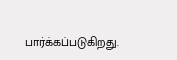பார்க்கப்படுகிறது.